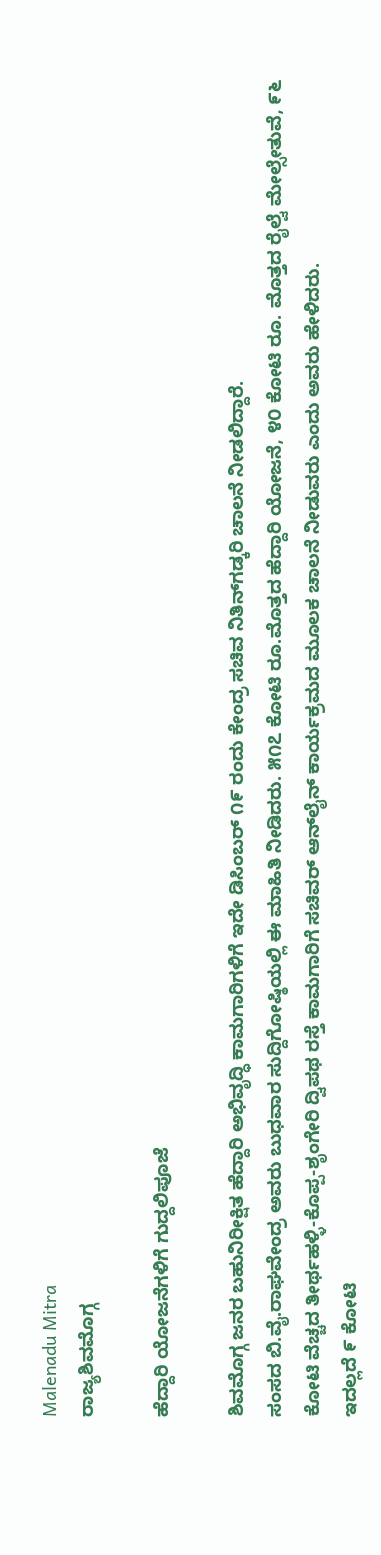Malenadu Mitra
ರಾಜ್ಯಶಿವಮೊಗ್ಗ

ಹೆದ್ದಾರಿ ಯೋಜನೆಗಳಿಗೆ ಗುದ್ದಲಿಪೂಜೆ

ಶಿವಮೊಗ್ಗ ಜನರ ಬಹುನಿರೀಕ್ಷಿತ ಹೆದ್ದಾರಿ ಅಭಿವೃದ್ಧಿ ಕಾಮಗಾರಿಗಳಿಗೆ ಇದೇ ಡಿಸಿಂಬರ್ ೧೯ ರಂದು ಕೇಂದ್ರ ಸಚಿವ ನಿತಿನ್‌ಗಡ್ಕರಿ ಚಾಲನೆ ನೀಡಲಿದ್ದಾರೆ.
ಸಂಸದ ಬಿ.ವೈ.ರಾಘವೇಂದ್ರ ಅವರು ಬುಧವಾರ ಸುದ್ದಿಗೋಷ್ಠಿಯಲ್ಲಿ ಈ ಮಾಹಿತಿ ನೀಡಿದರು. ೫೧೭ ಕೋಟಿ ರೂ.ಮೊತ್ತದ ಹೆದ್ದಾರಿ ಯೋಜನೆ, ೪೦ ಕೋಟಿ ರೂ. ಮೊತ್ತದ ರೈಲ್ವೆ ಮೇಲ್ಸೇತುವೆ, ೯೬ ಕೋಟಿ ವೆಚ್ಚದ ತೀರ್ಥಹಳ್ಳಿ-ಕೊಪ್ಪ-ಶೃಂಗೇರಿ ದ್ವಿಪಥ ರಸ್ತೆ ಕಾಮಗಾರಿಗೆ ಸಚಿವರ್ ಆನ್‌ಲೈನ್ ಕಾರ್ಯಕ್ರಮದ ಮೂಲಕ ಚಾಲನೆ ನೀಡುವರು ಎಂದು ಅವರು ಹೇಳಿದರು.
ಇದಲ್ಲದೆ ೯ ಕೋಟಿ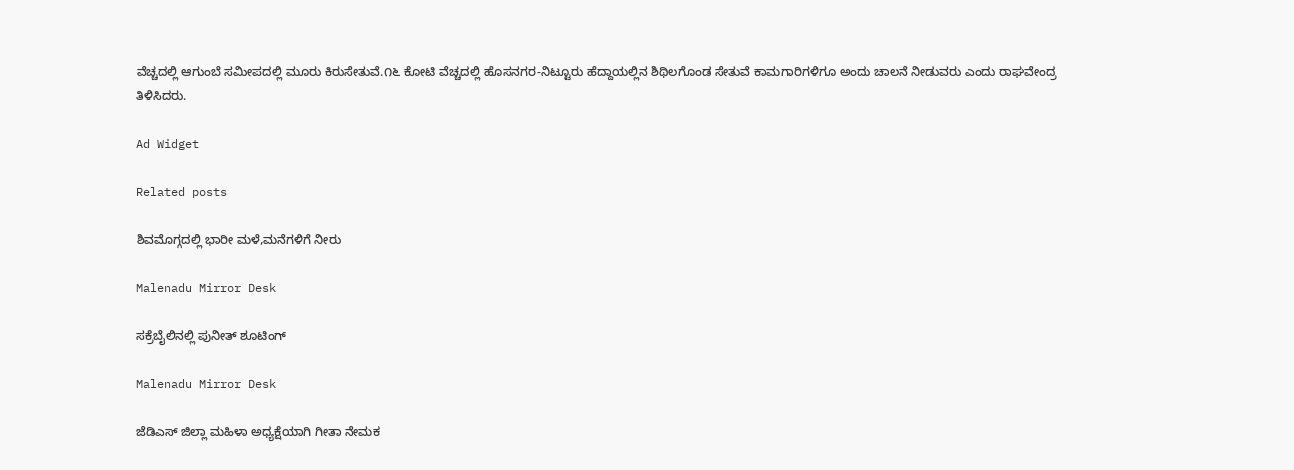ವೆಚ್ಚದಲ್ಲಿ ಆಗುಂಬೆ ಸಮೀಪದಲ್ಲಿ ಮೂರು ಕಿರುಸೇತುವೆ.೧೬ ಕೋಟಿ ವೆಚ್ಚದಲ್ಲಿ ಹೊಸನಗರ-ನಿಟ್ಟೂರು ಹೆದ್ದಾಯಲ್ಲಿನ ಶಿಥಿಲಗೊಂಡ ಸೇತುವೆ ಕಾಮಗಾರಿಗಳಿಗೂ ಅಂದು ಚಾಲನೆ ನೀಡುವರು ಎಂದು ರಾಘವೇಂದ್ರ ತಿಳಿಸಿದರು.

Ad Widget

Related posts

ಶಿವಮೊಗ್ಗದಲ್ಲಿ ಭಾರೀ ಮಳೆ,ಮನೆಗಳಿಗೆ ನೀರು

Malenadu Mirror Desk

ಸಕ್ರೆಬೈಲಿನಲ್ಲಿ ಪುನೀತ್ ಶೂಟಿಂಗ್

Malenadu Mirror Desk

ಜೆಡಿಎಸ್ ಜಿಲ್ಲಾ ಮಹಿಳಾ ಅಧ್ಯಕ್ಷೆಯಾಗಿ ಗೀತಾ ನೇಮಕ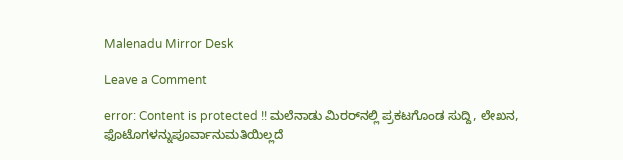Malenadu Mirror Desk

Leave a Comment

error: Content is protected !! ಮಲೆನಾಡು ಮಿರರ್‌ನಲ್ಲಿ ಪ್ರಕಟಗೊಂಡ ಸುದ್ದಿ, ಲೇಖನ, ಫೊಟೊಗಳನ್ನುಪೂರ್ವಾನುಮತಿಯಿಲ್ಲದೆ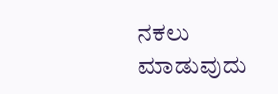ನಕಲು ಮಾಡುವುದು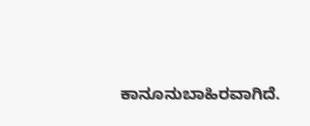ಕಾನೂನುಬಾಹಿರವಾಗಿದೆ.